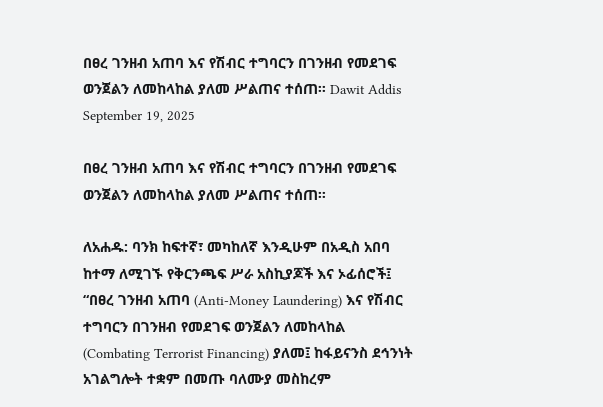በፀረ ገንዘብ አጠባ እና የሽብር ተግባርን በገንዘብ የመደገፍ ወንጀልን ለመከላከል ያለመ ሥልጠና ተሰጠ፡፡ Dawit Addis September 19, 2025

በፀረ ገንዘብ አጠባ እና የሽብር ተግባርን በገንዘብ የመደገፍ ወንጀልን ለመከላከል ያለመ ሥልጠና ተሰጠ፡፡

ለአሐዱ: ባንክ ከፍተኛ፣ መካከለኛ እንዲሁም በአዲስ አበባ ከተማ ለሚገኙ የቅርንጫፍ ሥራ አስኪያጆች እና ኦፊሰሮች፤ “በፀረ ገንዘብ አጠባ (Anti-Money Laundering) እና የሽብር ተግባርን በገንዘብ የመደገፍ ወንጀልን ለመከላከል
(Combating Terrorist Financing) ያለመ፤ ከፋይናንስ ደኅንነት አገልግሎት ተቋም በመጡ ባለሙያ መስከረም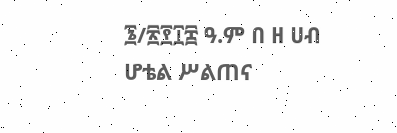፮/፳፻፲፰ ዓ.ም በ ዘ ሀብ ሆቴል ሥልጠና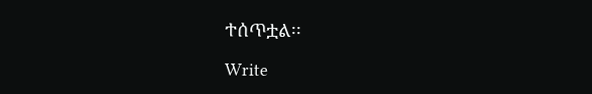ተሰጥቷል፡፡

Write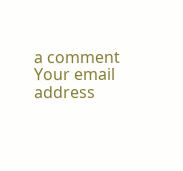a comment
Your email address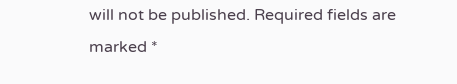will not be published. Required fields are marked *